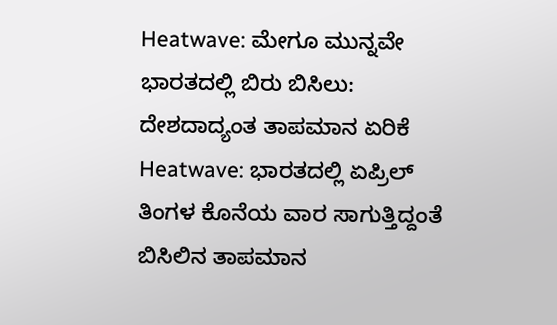Heatwave: ಮೇಗೂ ಮುನ್ನವೇ ಭಾರತದಲ್ಲಿ ಬಿರು ಬಿಸಿಲು: ದೇಶದಾದ್ಯಂತ ತಾಪಮಾನ ಏರಿಕೆ
Heatwave: ಭಾರತದಲ್ಲಿ ಏಪ್ರಿಲ್ ತಿಂಗಳ ಕೊನೆಯ ವಾರ ಸಾಗುತ್ತಿದ್ದಂತೆ ಬಿಸಿಲಿನ ತಾಪಮಾನ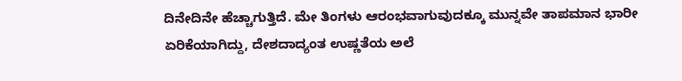ದಿನೇದಿನೇ ಹೆಚ್ಚಾಗುತ್ತಿದೆ. ಮೇ ತಿಂಗಳು ಆರಂಭವಾಗುವುದಕ್ಕೂ ಮುನ್ನವೇ ತಾಪಮಾನ ಭಾರೀ ಏರಿಕೆಯಾಗಿದ್ದು, ದೇಶದಾದ್ಯಂತ ಉಷ್ಣತೆಯ ಅಲೆ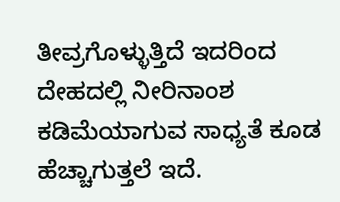ತೀವ್ರಗೊಳ್ಳುತ್ತಿದೆ ಇದರಿಂದ ದೇಹದಲ್ಲಿ ನೀರಿನಾಂಶ ಕಡಿಮೆಯಾಗುವ ಸಾಧ್ಯತೆ ಕೂಡ ಹೆಚ್ಚಾಗುತ್ತಲೆ ಇದೆ.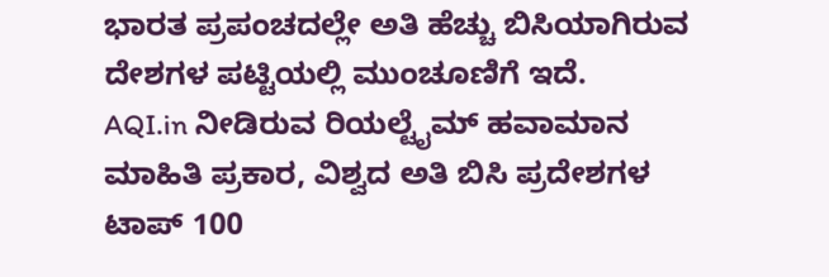ಭಾರತ ಪ್ರಪಂಚದಲ್ಲೇ ಅತಿ ಹೆಚ್ಚು ಬಿಸಿಯಾಗಿರುವ ದೇಶಗಳ ಪಟ್ಟಿಯಲ್ಲಿ ಮುಂಚೂಣಿಗೆ ಇದೆ.
AQI.in ನೀಡಿರುವ ರಿಯಲ್ಟೈಮ್ ಹವಾಮಾನ ಮಾಹಿತಿ ಪ್ರಕಾರ, ವಿಶ್ವದ ಅತಿ ಬಿಸಿ ಪ್ರದೇಶಗಳ ಟಾಪ್ 100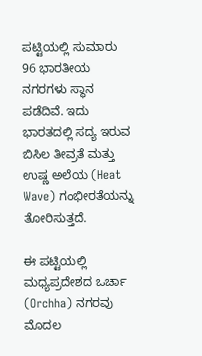ಪಟ್ಟಿಯಲ್ಲಿ ಸುಮಾರು 96 ಭಾರತೀಯ ನಗರಗಳು ಸ್ಥಾನ ಪಡೆದಿವೆ. ಇದು ಭಾರತದಲ್ಲಿ ಸದ್ಯ ಇರುವ ಬಿಸಿಲ ತೀವ್ರತೆ ಮತ್ತು ಉಷ್ಣ ಅಲೆಯ (Heat Wave) ಗಂಭೀರತೆಯನ್ನು ತೋರಿಸುತ್ತದೆ.

ಈ ಪಟ್ಟಿಯಲ್ಲಿ ಮಧ್ಯಪ್ರದೇಶದ ಒರ್ಚಾ (Orchha) ನಗರವು ಮೊದಲ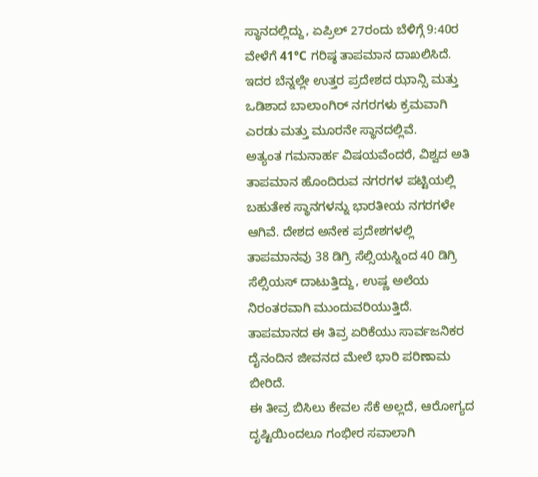ಸ್ಥಾನದಲ್ಲಿದ್ದು, ಏಪ್ರಿಲ್ 27ರಂದು ಬೆಳಿಗ್ಗೆ 9:40ರ ವೇಳೆಗೆ 41°C ಗರಿಷ್ಠ ತಾಪಮಾನ ದಾಖಲಿಸಿದೆ. ಇದರ ಬೆನ್ನಲ್ಲೇ ಉತ್ತರ ಪ್ರದೇಶದ ಝಾನ್ಸಿ ಮತ್ತು ಒಡಿಶಾದ ಬಾಲಾಂಗಿರ್ ನಗರಗಳು ಕ್ರಮವಾಗಿ ಎರಡು ಮತ್ತು ಮೂರನೇ ಸ್ಥಾನದಲ್ಲಿವೆ.
ಅತ್ಯಂತ ಗಮನಾರ್ಹ ವಿಷಯವೆಂದರೆ, ವಿಶ್ವದ ಅತಿ ತಾಪಮಾನ ಹೊಂದಿರುವ ನಗರಗಳ ಪಟ್ಟಿಯಲ್ಲಿ ಬಹುತೇಕ ಸ್ಥಾನಗಳನ್ನು ಭಾರತೀಯ ನಗರಗಳೇ ಆಗಿವೆ. ದೇಶದ ಅನೇಕ ಪ್ರದೇಶಗಳಲ್ಲಿ ತಾಪಮಾನವು 38 ಡಿಗ್ರಿ ಸೆಲ್ಸಿಯಸ್ನಿಂದ 40 ಡಿಗ್ರಿ ಸೆಲ್ಸಿಯಸ್ ದಾಟುತ್ತಿದ್ದು, ಉಷ್ಣ ಅಲೆಯ ನಿರಂತರವಾಗಿ ಮುಂದುವರಿಯುತ್ತಿದೆ. ತಾಪಮಾನದ ಈ ತಿವ್ರ ಏರಿಕೆಯು ಸಾರ್ವಜನಿಕರ ದೈನಂದಿನ ಜೀವನದ ಮೇಲೆ ಭಾರಿ ಪರಿಣಾಮ ಬೀರಿದೆ.
ಈ ತೀವ್ರ ಬಿಸಿಲು ಕೇವಲ ಸೆಕೆ ಅಲ್ಲದೆ, ಆರೋಗ್ಯದ ದೃಷ್ಟಿಯಿಂದಲೂ ಗಂಭೀರ ಸವಾಲಾಗಿ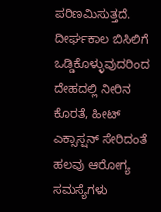ಪರಿಣಮಿಸುತ್ತದೆ. ದೀರ್ಘಕಾಲ ಬಿಸಿಲಿಗೆ ಒಡ್ಡಿಕೊಳ್ಳುವುದರಿಂದ ದೇಹದಲ್ಲಿ ನೀರಿನ ಕೊರತೆ, ಹೀಟ್ ಎಕ್ಸಾಸ್ಷನ್ ಸೇರಿದಂತೆ ಹಲವು ಆರೋಗ್ಯ ಸಮಸ್ಯೆಗಳು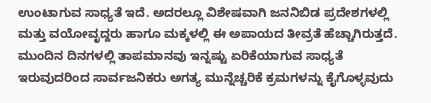ಉಂಟಾಗುವ ಸಾಧ್ಯತೆ ಇದೆ. ಅದರಲ್ಲೂ ವಿಶೇಷವಾಗಿ ಜನನಿಬಿಡ ಪ್ರದೇಶಗಳಲ್ಲಿ ಮತ್ತು ವಯೋವೃದ್ದರು ಹಾಗೂ ಮಕ್ಕಳಲ್ಲಿ ಈ ಅಪಾಯದ ತೀವ್ರತೆ ಹೆಚ್ಚಾಗಿರುತ್ತದೆ.
ಮುಂದಿನ ದಿನಗಳಲ್ಲಿ ತಾಪಮಾನವು ಇನ್ನಷ್ಟು ಏರಿಕೆಯಾಗುವ ಸಾಧ್ಯತೆ ಇರುವುದರಿಂದ ಸಾರ್ವಜನಿಕರು ಅಗತ್ಯ ಮುನ್ನೆಚ್ಚರಿಕೆ ಕ್ರಮಗಳನ್ನು ಕೈಗೊಳ್ಳವುದು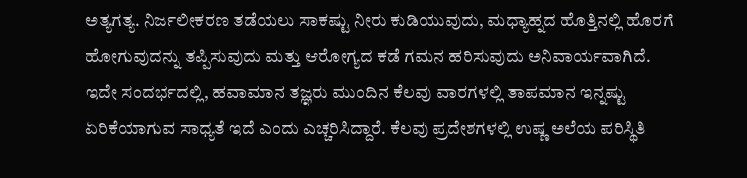ಅತ್ಯಗತ್ಯ. ನಿರ್ಜಲೀಕರಣ ತಡೆಯಲು ಸಾಕಷ್ಟು ನೀರು ಕುಡಿಯುವುದು, ಮಧ್ಯಾಹ್ನದ ಹೊತ್ತಿನಲ್ಲಿ ಹೊರಗೆ ಹೋಗುವುದನ್ನು ತಪ್ಪಿಸುವುದು ಮತ್ತು ಆರೋಗ್ಯದ ಕಡೆ ಗಮನ ಹರಿಸುವುದು ಅನಿವಾರ್ಯವಾಗಿದೆ.
ಇದೇ ಸಂದರ್ಭದಲ್ಲಿ, ಹವಾಮಾನ ತಜ್ಞರು ಮುಂದಿನ ಕೆಲವು ವಾರಗಳಲ್ಲಿ ತಾಪಮಾನ ಇನ್ನಷ್ಟು ಏರಿಕೆಯಾಗುವ ಸಾಧ್ಯತೆ ಇದೆ ಎಂದು ಎಚ್ಚರಿಸಿದ್ದಾರೆ. ಕೆಲವು ಪ್ರದೇಶಗಳಲ್ಲಿ ಉಷ್ಣ ಅಲೆಯ ಪರಿಸ್ಥಿತಿ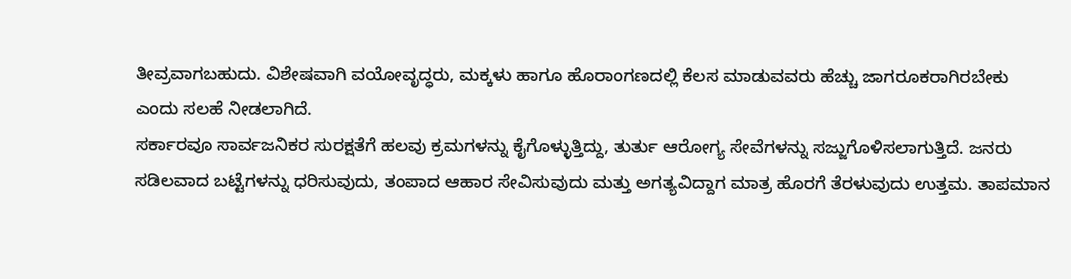ತೀವ್ರವಾಗಬಹುದು. ವಿಶೇಷವಾಗಿ ವಯೋವೃದ್ಧರು, ಮಕ್ಕಳು ಹಾಗೂ ಹೊರಾಂಗಣದಲ್ಲಿ ಕೆಲಸ ಮಾಡುವವರು ಹೆಚ್ಚು ಜಾಗರೂಕರಾಗಿರಬೇಕು ಎಂದು ಸಲಹೆ ನೀಡಲಾಗಿದೆ.
ಸರ್ಕಾರವೂ ಸಾರ್ವಜನಿಕರ ಸುರಕ್ಷತೆಗೆ ಹಲವು ಕ್ರಮಗಳನ್ನು ಕೈಗೊಳ್ಳುತ್ತಿದ್ದು, ತುರ್ತು ಆರೋಗ್ಯ ಸೇವೆಗಳನ್ನು ಸಜ್ಜುಗೊಳಿಸಲಾಗುತ್ತಿದೆ. ಜನರು ಸಡಿಲವಾದ ಬಟ್ಟೆಗಳನ್ನು ಧರಿಸುವುದು, ತಂಪಾದ ಆಹಾರ ಸೇವಿಸುವುದು ಮತ್ತು ಅಗತ್ಯವಿದ್ದಾಗ ಮಾತ್ರ ಹೊರಗೆ ತೆರಳುವುದು ಉತ್ತಮ. ತಾಪಮಾನ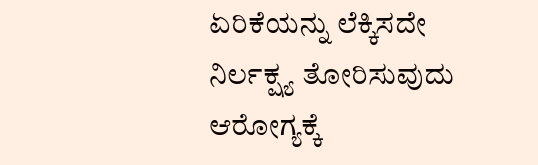ಏರಿಕೆಯನ್ನು ಲೆಕ್ಕಿಸದೇ ನಿರ್ಲಕ್ಷ್ಯ ತೋರಿಸುವುದು ಆರೋಗ್ಯಕ್ಕೆ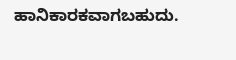ಹಾನಿಕಾರಕವಾಗಬಹುದು.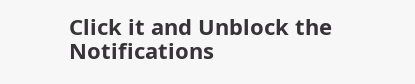Click it and Unblock the Notifications